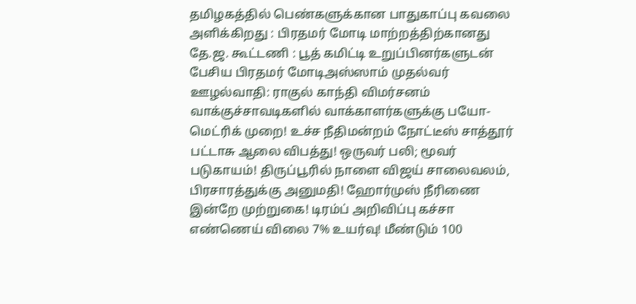தமிழகத்தில் பெண்களுக்கான பாதுகாப்பு கவலை அளிக்கிறது : பிரதமர் மோடி மாற்றத்திற்கானது தே.ஜ. கூட்டணி : பூத் கமிட்டி உறுப்பினர்களுடன் பேசிய பிரதமர் மோடிஅஸ்ஸாம் முதல்வர் ஊழல்வாதி: ராகுல் காந்தி விமர்சனம் வாக்குச்சாவடிகளில் வாக்காளர்களுக்கு பயோ-மெட்ரிக் முறை! உச்ச நீதிமன்றம் நோட்டீஸ் சாத்தூர் பட்டாசு ஆலை விபத்து! ஒருவர் பலி; மூவர் படுகாயம்! திருப்பூரில் நாளை விஜய் சாலைவலம், பிரசாரத்துக்கு அனுமதி! ஹோர்முஸ் நீரிணை இன்றே முற்றுகை! டிரம்ப் அறிவிப்பு கச்சா எண்ணெய் விலை 7% உயர்வு! மீண்டும் 100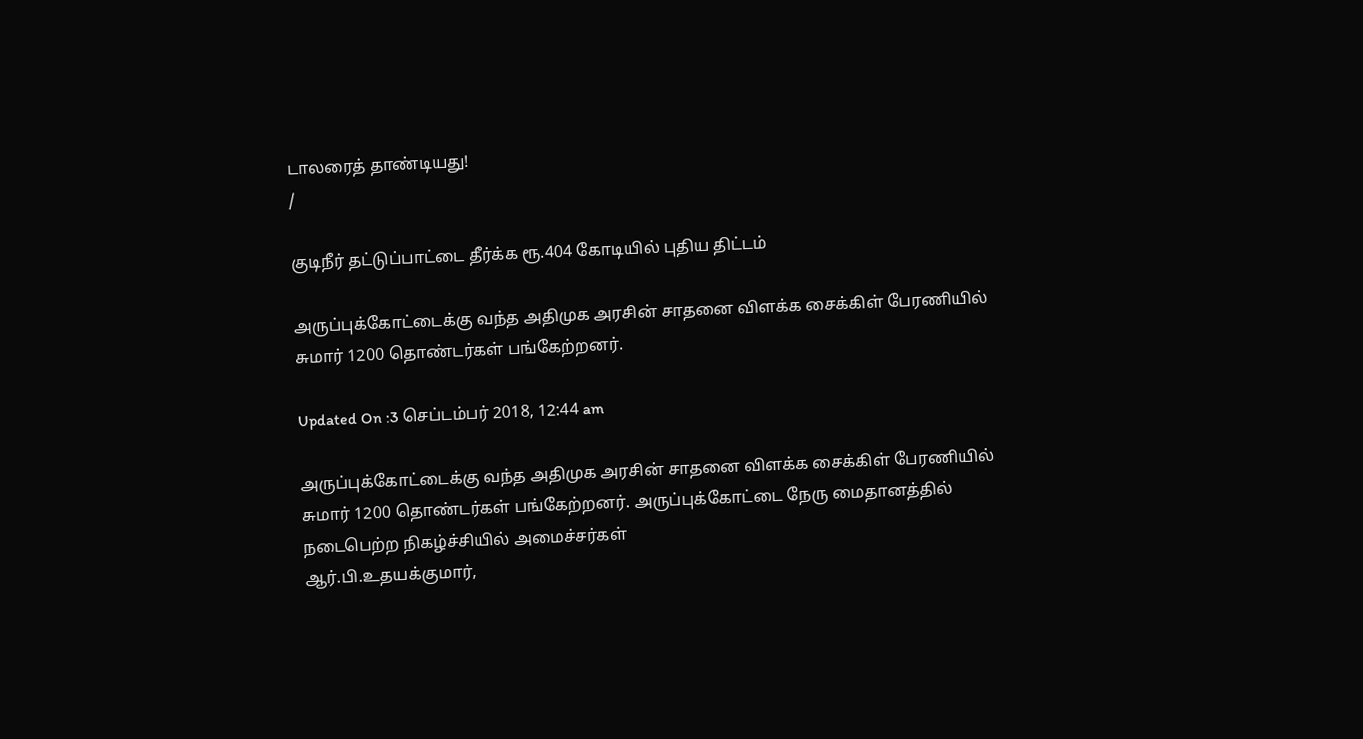டாலரைத் தாண்டியது!
/

குடிநீர் தட்டுப்பாட்டை தீர்க்க ரூ.404 கோடியில் புதிய திட்டம்

அருப்புக்கோட்டைக்கு வந்த அதிமுக அரசின் சாதனை விளக்க சைக்கிள் பேரணியில் சுமார் 1200 தொண்டர்கள் பங்கேற்றனர்.

Updated On :3 செப்டம்பர் 2018, 12:44 am

அருப்புக்கோட்டைக்கு வந்த அதிமுக அரசின் சாதனை விளக்க சைக்கிள் பேரணியில் சுமார் 1200 தொண்டர்கள் பங்கேற்றனர். அருப்புக்கோட்டை நேரு மைதானத்தில் நடைபெற்ற நிகழ்ச்சியில் அமைச்சர்கள்
ஆர்.பி.உதயக்குமார்,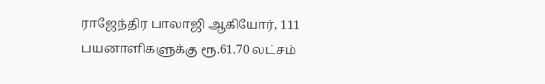ராஜேந்திர பாலாஜி ஆகியோர், 111 பயனாளிகளுக்கு ரூ.61.70 லட்சம்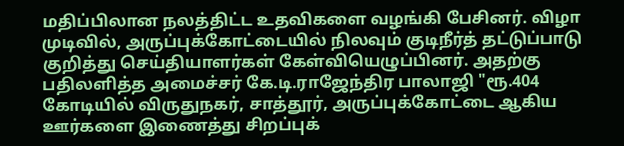மதிப்பிலான நலத்திட்ட உதவிகளை வழங்கி பேசினர். விழா முடிவில், அருப்புக்கோட்டையில் நிலவும் குடிநீர்த் தட்டுப்பாடு குறித்து செய்தியாளர்கள் கேள்வியெழுப்பினர். அதற்கு பதிலளித்த அமைச்சர் கே.டி.ராஜேந்திர பாலாஜி "ரூ.404 கோடியில் விருதுநகர், சாத்தூர், அருப்புக்கோட்டை ஆகிய ஊர்களை இணைத்து சிறப்புக்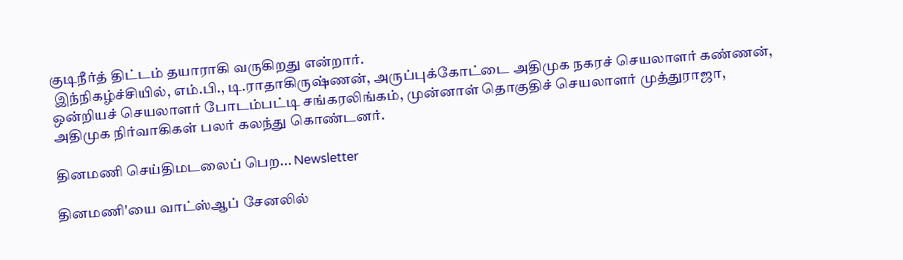குடிநீர்த் திட்டம் தயாராகி வருகிறது என்றார்.
 இந்நிகழ்ச்சியில், எம்.பி., டி.ராதாகிருஷ்ணன், அருப்புக்கோட்டை அதிமுக நகரச் செயலாளர் கண்ணன், ஒன்றியச் செயலாளர் போடம்பட்டி சங்கரலிங்கம், முன்னாள் தொகுதிச் செயலாளர் முத்துராஜா, அதிமுக நிர்வாகிகள் பலர் கலந்து கொண்டனர்.

தினமணி செய்திமடலைப் பெற... Newsletter

தினமணி'யை வாட்ஸ்ஆப் சேனலில்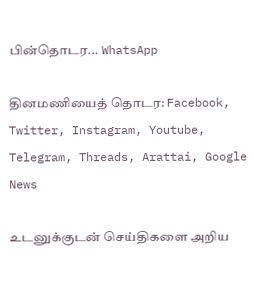பின்தொடர... WhatsApp

தினமணியைத் தொடர: Facebook, Twitter, Instagram, Youtube, Telegram, Threads, Arattai, Google News

உடனுக்குடன் செய்திகளை அறிய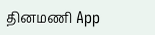தினமணி App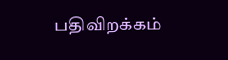பதிவிறக்கம்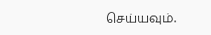செய்யவும்.